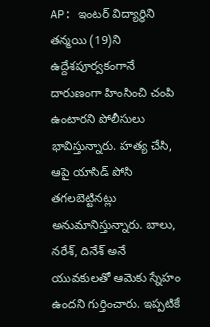AP: ఇంటర్ విద్యార్థిని తన్మయి (19)ని ఉద్దేశపూర్వకంగానే దారుణంగా హింసించి చంపి ఉంటారని పోలీసులు భావిస్తున్నారు. హత్య చేసి, ఆపై యాసిడ్ పోసి తగలబెట్టినట్లు అనుమానిస్తున్నారు. బాలు, నరేశ్, దినేశ్ అనే యువకులతో ఆమెకు స్నేహం ఉందని గుర్తించారు. ఇప్పటికే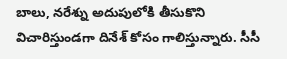బాలు, నరేశ్ను అదుపులోకి తీసుకొని విచారిస్తుండగా దినేశ్ కోసం గాలిస్తున్నారు. సీసీ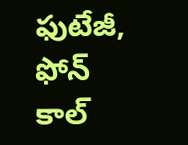ఫుటేజీ, ఫోన్ కాల్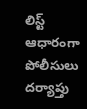లిస్ట్ ఆధారంగా పోలీసులు దర్యాప్తు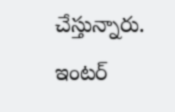చేస్తున్నారు.
ఇంటర్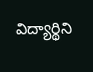విద్యార్థిని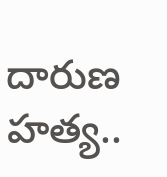దారుణ హత్య..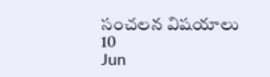సంచలన విషయాలు
10
Jun